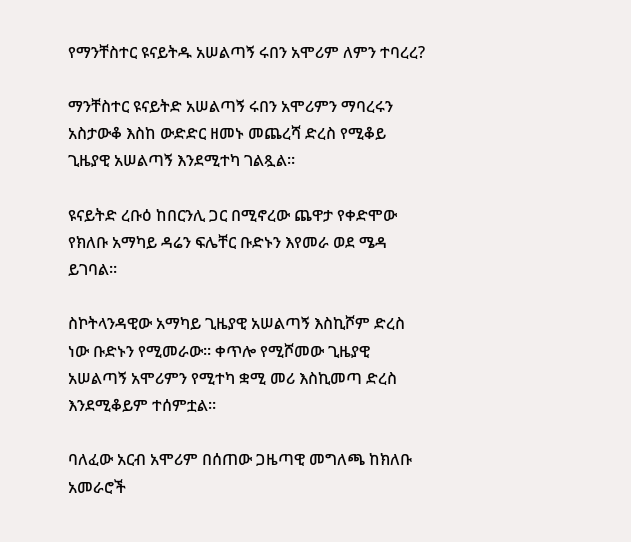የማንቸስተር ዩናይትዱ አሠልጣኝ ሩበን አሞሪም ለምን ተባረረ?

ማንቸስተር ዩናይትድ አሠልጣኝ ሩበን አሞሪምን ማባረሩን አስታውቆ እስከ ውድድር ዘመኑ መጨረሻ ድረስ የሚቆይ ጊዜያዊ አሠልጣኝ እንደሚተካ ገልጿል።

ዩናይትድ ረቡዕ ከበርንሊ ጋር በሚኖረው ጨዋታ የቀድሞው የክለቡ አማካይ ዳሬን ፍሌቸር ቡድኑን እየመራ ወደ ሜዳ ይገባል።

ስኮትላንዳዊው አማካይ ጊዜያዊ አሠልጣኝ እስኪሾም ድረስ ነው ቡድኑን የሚመራው። ቀጥሎ የሚሾመው ጊዜያዊ አሠልጣኝ አሞሪምን የሚተካ ቋሚ መሪ እስኪመጣ ድረስ እንደሚቆይም ተሰምቷል።

ባለፈው አርብ አሞሪም በሰጠው ጋዜጣዊ መግለጫ ከክለቡ አመራሮች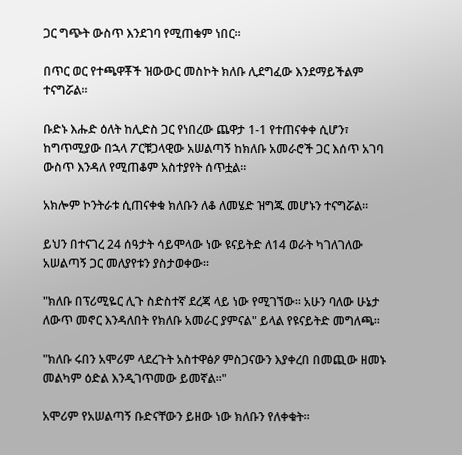ጋር ግጭት ውስጥ እንደገባ የሚጠቁም ነበር።

በጥር ወር የተጫዋቾች ዝውውር መስኮት ክለቡ ሊደግፈው እንደማይችልም ተናግሯል።

ቡድኑ እሑድ ዕለት ከሊድስ ጋር የነበረው ጨዋታ 1-1 የተጠናቀቀ ሲሆን፣ ከግጥሚያው በኋላ ፖርቹጋላዊው አሠልጣኝ ከክለቡ አመራሮች ጋር እሰጥ አገባ ውስጥ እንዳለ የሚጠቆም አስተያየት ሰጥቷል።

አክሎም ኮንትራቱ ሲጠናቀቁ ክለቡን ለቆ ለመሄድ ዝግጁ መሆኑን ተናግሯል።

ይህን በተናገረ 24 ሰዓታት ሳይሞላው ነው ዩናይትድ ለ14 ወራት ካገለገለው አሠልጣኝ ጋር መለያየቱን ያስታወቀው።

"ክለቡ በፕሪሚዬር ሊጉ ስድስተኛ ደረጃ ላይ ነው የሚገኘው። አሁን ባለው ሁኔታ ለውጥ መኖር እንዳለበት የክለቡ አመራር ያምናል" ይላል የዩናይትድ መግለጫ።

"ክለቡ ሩበን አሞሪም ላደረጉት አስተዋፅዖ ምስጋናውን እያቀረበ በመጪው ዘመኑ መልካም ዕድል እንዲገጥመው ይመኛል።"

አሞሪም የአሠልጣኝ ቡድናቸውን ይዘው ነው ክለቡን የለቀቁት።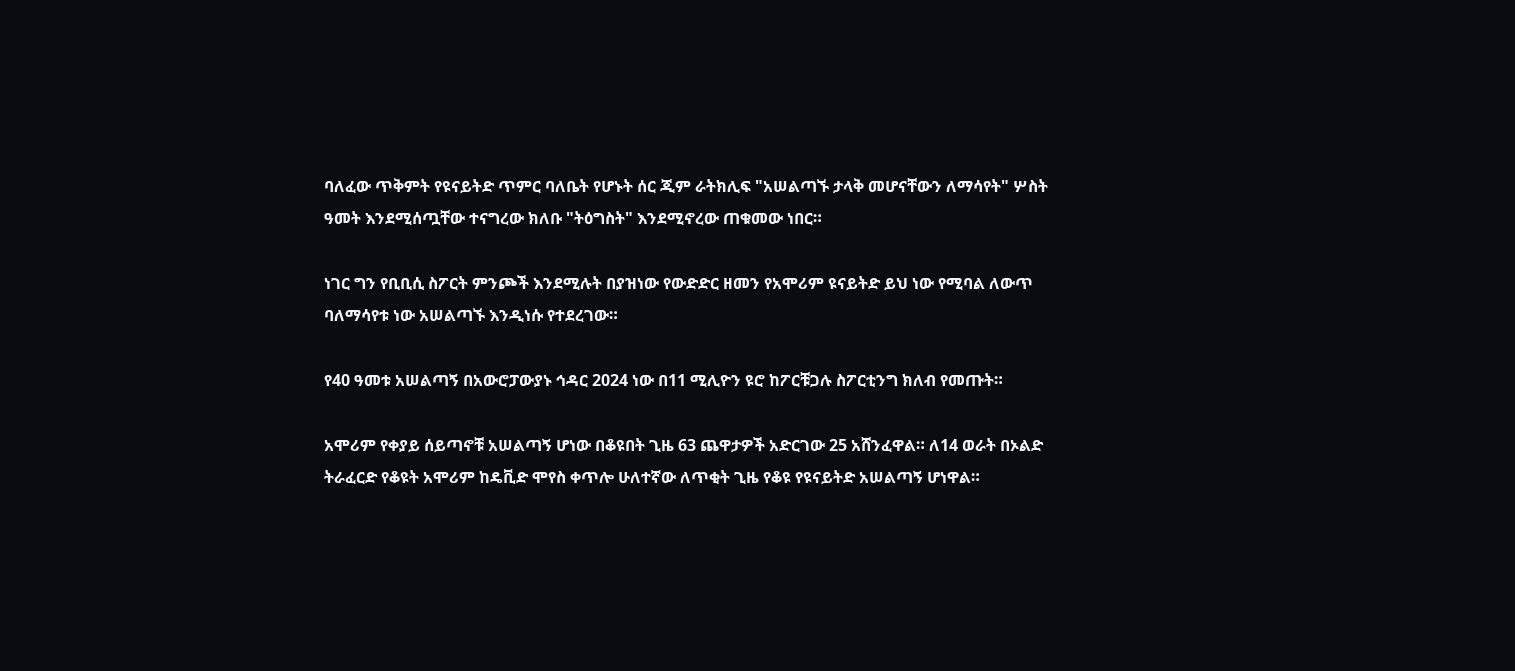ባለፈው ጥቅምት የዩናይትድ ጥምር ባለቤት የሆኑት ሰር ጂም ራትክሊፍ "አሠልጣኙ ታላቅ መሆናቸውን ለማሳየት" ሦስት ዓመት እንደሚሰጧቸው ተናግረው ክለቡ "ትዕግስት" እንደሚኖረው ጠቁመው ነበር።

ነገር ግን የቢቢሲ ስፖርት ምንጮች እንደሚሉት በያዝነው የውድድር ዘመን የአሞሪም ዩናይትድ ይህ ነው የሚባል ለውጥ ባለማሳየቱ ነው አሠልጣኙ እንዲነሱ የተደረገው።

የ40 ዓመቱ አሠልጣኝ በአውሮፓውያኑ ኅዳር 2024 ነው በ11 ሚሊዮን ዩሮ ከፖርቹጋሉ ስፖርቲንግ ክለብ የመጡት።

አሞሪም የቀያይ ሰይጣኖቹ አሠልጣኝ ሆነው በቆዩበት ጊዜ 63 ጨዋታዎች አድርገው 25 አሸንፈዋል። ለ14 ወራት በኦልድ ትራፈርድ የቆዩት አሞሪም ከዴቪድ ሞየስ ቀጥሎ ሁለተኛው ለጥቂት ጊዜ የቆዩ የዩናይትድ አሠልጣኝ ሆነዋል።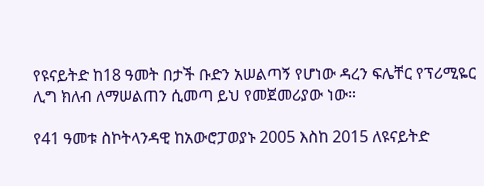የዩናይትድ ከ18 ዓመት በታች ቡድን አሠልጣኝ የሆነው ዳረን ፍሌቸር የፕሪሚዬር ሊግ ክለብ ለማሠልጠን ሲመጣ ይህ የመጀመሪያው ነው።

የ41 ዓመቱ ስኮትላንዳዊ ከአውሮፓወያኑ 2005 እስከ 2015 ለዩናይትድ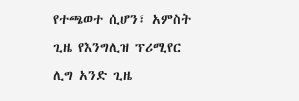የተጫወተ ሲሆን፣ አምስት ጊዜ የእንግሊዝ ፕሪሚየር ሊግ አንድ ጊዜ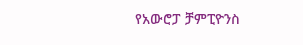የአውሮፓ ቻምፒዮንስ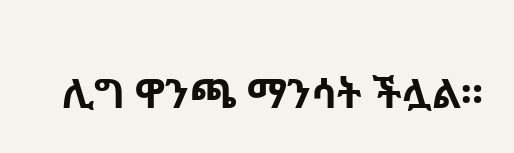ሊግ ዋንጫ ማንሳት ችሏል።